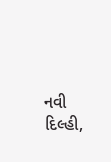નવી દિલ્હી,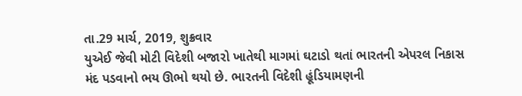તા.29 માર્ચ, 2019, શુક્રવાર
યુએઈ જેવી મોટી વિદેશી બજારો ખાતેથી માગમાં ઘટાડો થતાં ભારતની એપરલ નિકાસ મંદ પડવાનો ભય ઊભો થયો છે. ભારતની વિદેશી હૂંડિયામણની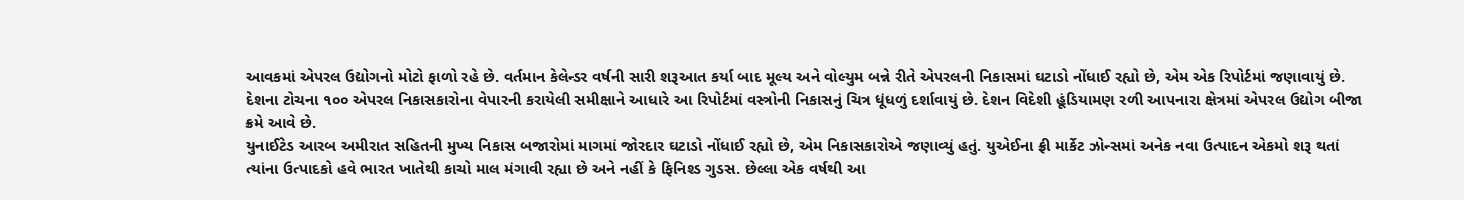આવકમાં એપરલ ઉદ્યોગનો મોટો ફાળો રહે છે. વર્તમાન કેલેન્ડર વર્ષની સારી શરૂઆત કર્યા બાદ મૂલ્ય અને વોલ્યુમ બન્ને રીતે એપરલની નિકાસમાં ઘટાડો નોંધાઈ રહ્યો છે, એમ એક રિપોર્ટમાં જણાવાયું છે.
દેશના ટોચના ૧૦૦ એપરલ નિકાસકારોના વેપારની કરાયેલી સમીક્ષાને આધારે આ રિપોર્ટમાં વસ્ત્રોની નિકાસનું ચિત્ર ધૂંધળું દર્શાવાયું છે. દેશન વિદેશી હૂંડિયામણ રળી આપનારા ક્ષેત્રમાં એપરલ ઉદ્યોગ બીજા ક્રમે આવે છે.
યુનાઈટેડ આરબ અમીરાત સહિતની મુખ્ય નિકાસ બજારોમાં માગમાં જોરદાર ઘટાડો નોંધાઈ રહ્યો છે, એમ નિકાસકારોએ જણાવ્યું હતું. યુએઈના ફ્રી માર્કેટ ઝોન્સમાં અનેક નવા ઉત્પાદન એકમો શરૂ થતાં ત્યાંના ઉત્પાદકો હવે ભારત ખાતેથી કાચો માલ મંગાવી રહ્યા છે અને નહીં કે ફિનિશ્ડ ગુડસ. છેલ્લા એક વર્ષથી આ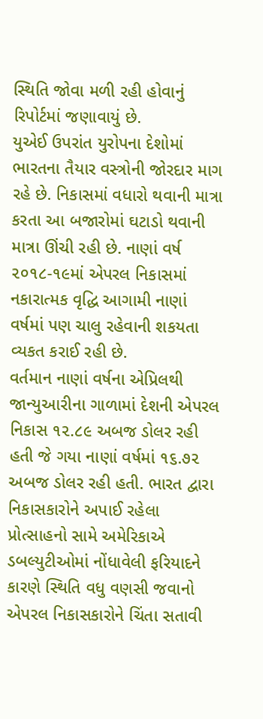સ્થિતિ જોવા મળી રહી હોવાનું રિપોર્ટમાં જણાવાયું છે.
યુએઈ ઉપરાંત યુરોપના દેશોમાં ભારતના તૈયાર વસ્ત્રોની જોરદાર માગ રહે છે. નિકાસમાં વધારો થવાની માત્રા કરતા આ બજારોમાં ઘટાડો થવાની માત્રા ઊંચી રહી છે. નાણાં વર્ષ ૨૦૧૮-૧૯માં એપરલ નિકાસમાં નકારાત્મક વૃદ્ધિ આગામી નાણાં વર્ષમાં પણ ચાલુ રહેવાની શકયતા વ્યકત કરાઈ રહી છે.
વર્તમાન નાણાં વર્ષના એપ્રિલથી જાન્યુઆરીના ગાળામાં દેશની એપરલ નિકાસ ૧૨.૮૯ અબજ ડોલર રહી હતી જે ગયા નાણાં વર્ષમાં ૧૬.૭૨ અબજ ડોલર રહી હતી. ભારત દ્વારા નિકાસકારોને અપાઈ રહેલા પ્રોત્સાહનો સામે અમેરિકાએ ડબલ્યુટીઓમાં નોંધાવેલી ફરિયાદને કારણે સ્થિતિ વધુ વણસી જવાનો એપરલ નિકાસકારોને ચિંતા સતાવી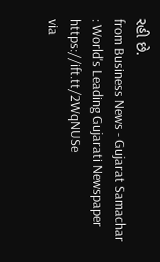રહી છે.
from Business News - Gujarat Samachar : World's Leading Gujarati Newspaper https://ift.tt/2WqNUSe
via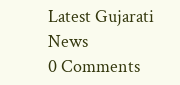Latest Gujarati News
0 Comments